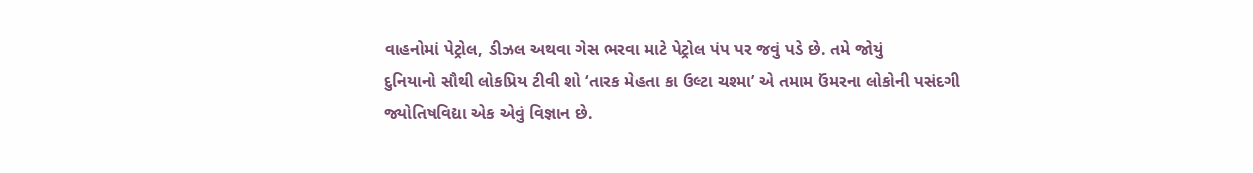વાહનોમાં પેટ્રોલ, ડીઝલ અથવા ગેસ ભરવા માટે પેટ્રોલ પંપ પર જવું પડે છે. તમે જોયું
દુનિયાનો સૌથી લોકપ્રિય ટીવી શો ‘તારક મેહતા કા ઉલ્ટા ચશ્મા’ એ તમામ ઉંમરના લોકોની પસંદગી
જ્યોતિષવિદ્યા એક એવું વિજ્ઞાન છે.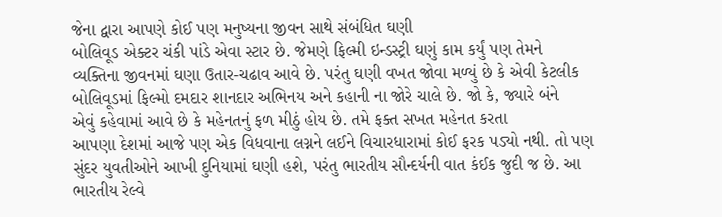જેના દ્વારા આપણે કોઈ પણ મનુષ્યના જીવન સાથે સંબંધિત ઘણી
બોલિવૂડ એક્ટર ચંકી પાંડે એવા સ્ટાર છે. જેમણે ફિલ્મી ઇન્ડસ્ટ્રી ઘણું કામ કર્યું પણ તેમને
વ્યક્તિના જીવનમાં ઘણા ઉતાર-ચઢાવ આવે છે. પરંતુ ઘણી વખત જોવા મળ્યું છે કે એવી કેટલીક
બોલિવૂડમાં ફિલ્મો દમદાર શાનદાર અભિનય અને કહાની ના જોરે ચાલે છે. જો કે, જ્યારે બંને
એવું કહેવામાં આવે છે કે મહેનતનું ફળ મીઠું હોય છે. તમે ફક્ત સખત મહેનત કરતા
આપણા દેશમાં આજે પણ એક વિધવાના લગ્નને લઈને વિચારધારામાં કોઈ ફરક પડ્યો નથી. તો પણ
સુંદર યુવતીઓને આખી દુનિયામાં ઘણી હશે, પરંતુ ભારતીય સૌન્દર્યની વાત કંઈક જુદી જ છે. આ
ભારતીય રેલ્વે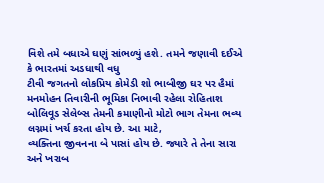વિશે તમે બધાએ ઘણું સાંભળ્યું હશે. તમને જણાવી દઈએ કે ભારતમાં અડધાથી વધુ
ટીવી જગતનો લોકપ્રિય કોમેડી શો ભાબીજી ઘર પર હૈમાં મનમોહન તિવારીની ભૂમિકા નિભાવી રહેલા રોહિતાશ
બોલિવૂડ સેલેબ્સ તેમની કમાણીનો મોટો ભાગ તેમના ભવ્ય લગ્નમાં ખર્ચ કરતા હોય છે. આ માટે,
વ્યક્તિના જીવનના બે પાસાં હોય છે. જ્યારે તે તેના સારા અને ખરાબ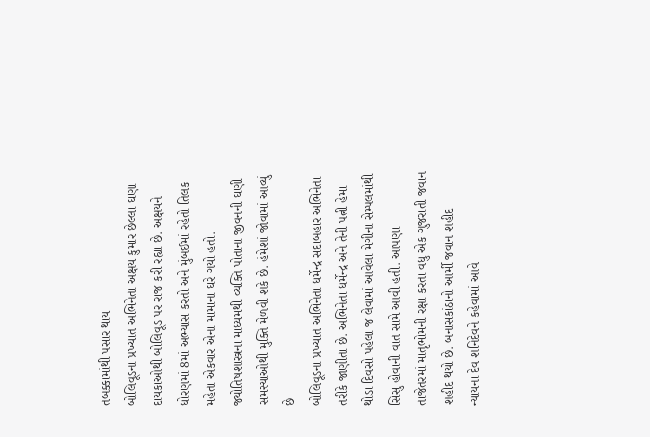તબક્કામાંથી પસાર થાય
બોલિવૂડના પ્રખ્યાત અભિનેતા અક્ષય કુમાર છેલ્લા ઘણા દાયકાઓથી બોલિવૂડ પર રાજ કરી રહ્યા છે. અક્ષયને
ધોરણમાં 8માં અભ્યાસ કરતો અને મુંબઈમાં રહેતો તિલક મહેતા એકવાર એના મામાના ઘરે ગયો હતો.
જ્યોતિષશાસ્ત્રના માધ્યમથી વ્યક્તિ પોતાના જીવનની ઘણી સમસ્યાઓથી મુક્તિ મેળવી શકે છે. હંમેશાં જોવામાં આવ્યું છે
બોલિવૂડના પ્રખ્યાત અભિનેતા ધર્મેન્દ્ર સદાબહાર અભિનેતા તરીકે જાણીતા છે. અભિનેતા ધર્મેન્દ્ર અને તેની પત્ની હેમા
થોડા દિવસો પહેલા જ લેવામાં આવેલા મેગીના સેમ્પલમાંથી સિસુ હોવાની વાત સામે આવી હતી. આપણા
તાજેતરમાં માતૃભોમની રક્ષા કરતા વધુ એક ગુજરાતી જવાન શહીદ થયો છે. બનાસકાંઠાનો આર્મી જવાન શહીદ
ન્યાયના દેવ શનિદેવને કહેવામાં આવે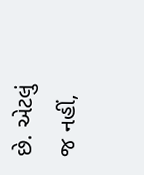છે. એટલું જ નહીં,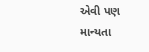એવી પણ માન્યતા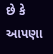છે કે આપણા